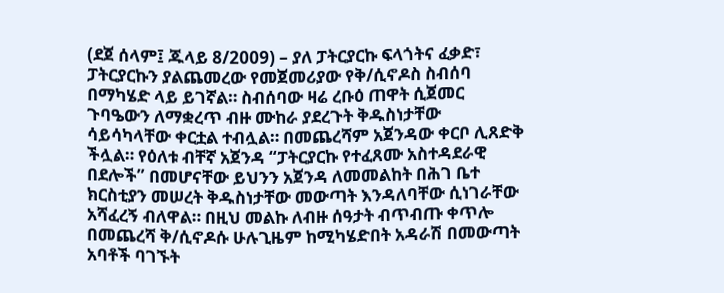(ደጀ ሰላም፤ ጁላይ 8/2009) – ያለ ፓትርያርኩ ፍላጎትና ፈቃድ፣ ፓትርያርኩን ያልጨመረው የመጀመሪያው የቅ/ሲኖዶስ ስብሰባ በማካሄድ ላይ ይገኛል። ስብሰባው ዛሬ ረቡዕ ጠዋት ሲጀመር ጉባዔውን ለማቋረጥ ብዙ ሙከራ ያደረጉት ቅዱስነታቸው ሳይሳካላቸው ቀርቷል ተብሏል። በመጨረሻም አጀንዳው ቀርቦ ሊጸድቅ ችሏል። የዕለቱ ብቸኛ አጀንዳ “ፓትርያርኩ የተፈጸሙ አስተዳደራዊ በደሎች” በመሆናቸው ይህንን አጀንዳ ለመመልከት በሕገ ቤተ ክርስቲያን መሠረት ቅዱስነታቸው መውጣት እንዳለባቸው ሲነገራቸው አሻፈረኝ ብለዋል። በዚህ መልኩ ለብዙ ሰዓታት ብጥብጡ ቀጥሎ በመጨረሻ ቅ/ሲኖዶሱ ሁሉጊዜም ከሚካሄድበት አዳራሽ በመውጣት አባቶች ባገኙት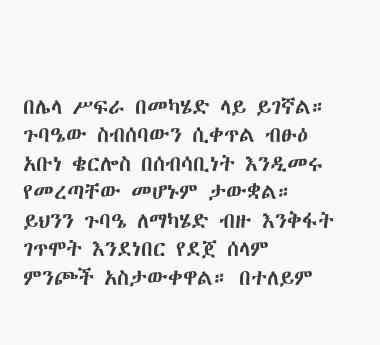በሌላ ሥፍራ በመካሄድ ላይ ይገኛል።
ጉባዔው ስብሰባውን ሲቀጥል ብፁዕ አቡነ ቄርሎስ በሰብሳቢነት እንዲመሩ የመረጣቸው መሆኑም ታውቋል።
ይህንን ጉባዔ ለማካሄድ ብዙ እንቅፋት ገጥሞት እንደነበር የደጀ ሰላም ምንጮች አስታውቀዋል። በተለይም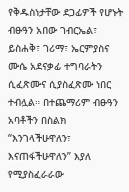የቅዱስነታቸው ደጋፊዎች የሆኑት ብፁዓን አበው ገብርኤል፣ ይስሐቅ፣ ገሪማ፣ ኤርምያስና ሙሴ አደናቃፊ ተግባራትን ሲፈጽሙና ሲያስፈጽሙ ነበር ተብሏል። በተጨማሪም ብፁዓን አባቶችን በስልክ “እንገላችሁዋለን፣ እናጠፋችሁዋለን” እያለ የሚያስፈራራው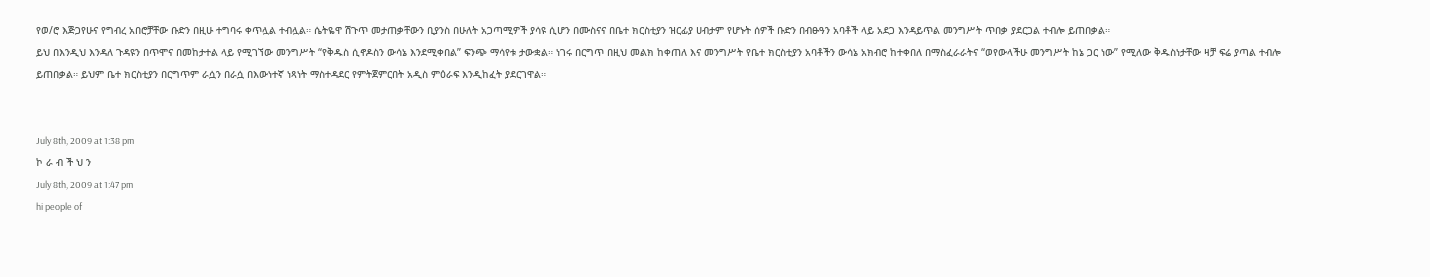የወ/ሮ እጅጋየሁና የግብረ አበሮቻቸው ቡድን በዚሁ ተግባሩ ቀጥሏል ተብሏል። ሴትዬዋ ሽጉጥ መታጠቃቸውን ቢያንስ በሁለት አጋጣሚዎች ያሳዩ ሲሆን በሙስናና በቤተ ክርስቲያን ዝርፊያ ሀብታም የሆኑት ሰዎች ቡድን በብፁዓን አባቶች ላይ አደጋ እንዳይጥል መንግሥት ጥበቃ ያደርጋል ተብሎ ይጠበቃል።
ይህ በእንዲህ እንዳለ ጉዳዩን በጥሞና በመከታተል ላይ የሚገኘው መንግሥት “የቅዱስ ሲኖዶስን ውሳኔ እንደሚቀበል” ፍንጭ ማሳየቱ ታውቋል። ነገሩ በርግጥ በዚህ መልክ ከቀጠለ እና መንግሥት የቤተ ክርስቲያን አባቶችን ውሳኔ አክብሮ ከተቀበለ በማስፈራራትና “ወየውላችሁ መንግሥት ከኔ ጋር ነው” የሚለው ቅዱስነታቸው ዛቻ ፍሬ ያጣል ተብሎ ይጠበቃል። ይህም ቤተ ክርስቲያን በርግጥም ራሷን በራሷ በእውነተኛ ነጻነት ማስተዳደር የምትጀምርበት አዲስ ምዕራፍ እንዲከፈት ያደርገዋል።


July 8th, 2009 at 1:38 pm
ኮ ራ ብ ች ህ ን
July 8th, 2009 at 1:47 pm
hi people of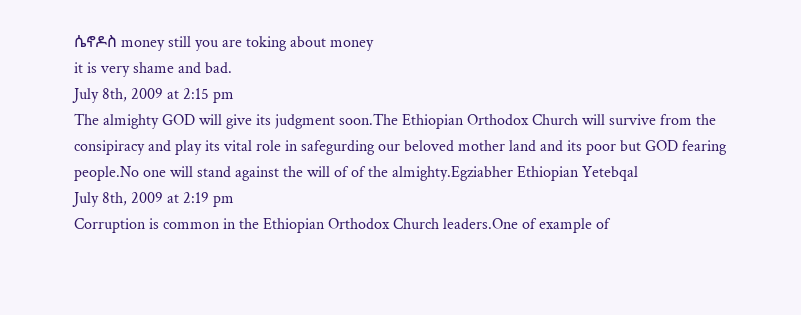ሴኖዶስ money still you are toking about money
it is very shame and bad.
July 8th, 2009 at 2:15 pm
The almighty GOD will give its judgment soon.The Ethiopian Orthodox Church will survive from the consipiracy and play its vital role in safegurding our beloved mother land and its poor but GOD fearing people.No one will stand against the will of of the almighty.Egziabher Ethiopian Yetebqal
July 8th, 2009 at 2:19 pm
Corruption is common in the Ethiopian Orthodox Church leaders.One of example of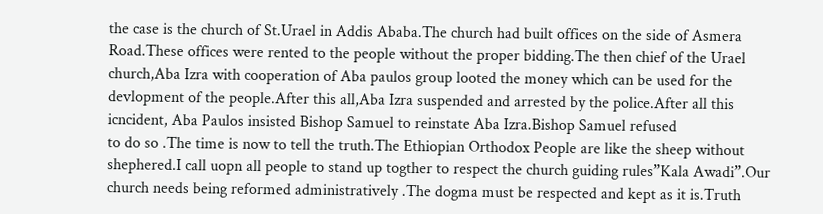the case is the church of St.Urael in Addis Ababa.The church had built offices on the side of Asmera Road.These offices were rented to the people without the proper bidding.The then chief of the Urael church,Aba Izra with cooperation of Aba paulos group looted the money which can be used for the devlopment of the people.After this all,Aba Izra suspended and arrested by the police.After all this icncident, Aba Paulos insisted Bishop Samuel to reinstate Aba Izra.Bishop Samuel refused
to do so .The time is now to tell the truth.The Ethiopian Orthodox People are like the sheep without shephered.I call uopn all people to stand up togther to respect the church guiding rules”Kala Awadi”.Our church needs being reformed administratively .The dogma must be respected and kept as it is.Truth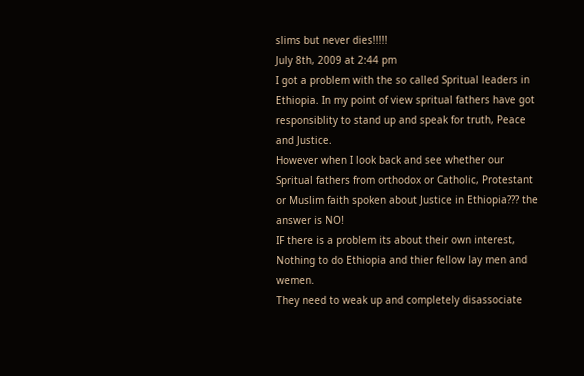slims but never dies!!!!!
July 8th, 2009 at 2:44 pm
I got a problem with the so called Spritual leaders in Ethiopia. In my point of view spritual fathers have got responsiblity to stand up and speak for truth, Peace and Justice.
However when I look back and see whether our Spritual fathers from orthodox or Catholic, Protestant or Muslim faith spoken about Justice in Ethiopia??? the answer is NO!
IF there is a problem its about their own interest, Nothing to do Ethiopia and thier fellow lay men and wemen.
They need to weak up and completely disassociate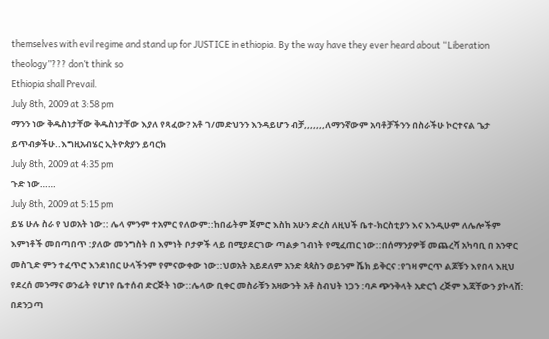themselves with evil regime and stand up for JUSTICE in ethiopia. By the way have they ever heard about “Liberation theology”??? don’t think so
Ethiopia shall Prevail.
July 8th, 2009 at 3:58 pm
ማንን ነው ቅዱስነታቸው ቅዱስነታቸው እያለ የጻፈው? አቶ ገ/መድህንን እንዳይሆን ብቻ,,,,,,,ለማንኛውም አባቶቻችንን በስራችሁ ኮርተናል ጌታ ይጥብቃችሁ..እግዚአብሄር ኢትዮጵያን ይባርክ
July 8th, 2009 at 4:35 pm
ጉድ ነው……
July 8th, 2009 at 5:15 pm
ይሄ ሁሉ ስራ የ ህወአት ነው:: ሌላ ምንም ተአምር የለውም::ከበፊትም ጀምሮ እስከ አሁን ድረስ ለዚህች ቤተ-ክርስቲያን እና እንዲሁም ለሌሎችም እምነቶች መበጣበጥ :ያለው መንግስት በ እምነት ቦታዎች ላይ በሚያደርገው ጣልቃ ገብነት የሚፈጠር ነው::በሰማንያዎቹ መጨረሻ አካባቢ በ አንዋር መስጊድ ምን ተፈጥሮ እንደነበር ሁላችንም የምናውቀው ነው::ህወአት አይደለም አንድ ጳጳስን ወይንም ሼክ ይቅርና :የገዛ ምርጥ ልጆቹን እየበላ እዚህ የደረሰ መንማና ወንፊት የሆነየ ቤተሰብ ድርጅት ነው::ሌላው ቢቀር መስራቹን አዛውንት አቶ ስብህት ነጋን :ባዶ ጭንቅላት አድርጎ ረጅም እጃቸውን ያኮላሸ: በደንጋጣ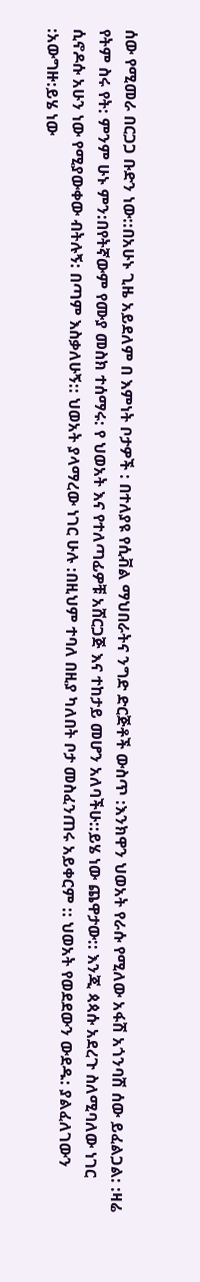ሰው የሚመራ በርጋጋ ቡድን ነው::በአሁኑ ጊዜ አይደለም በ እምነት ቦታዎች : በተለያዩ የሲቭል ማህበራትና ንግድ ድርጅቶች ውስጥ :እንክዋን ህወአት የራሱ የሚለው አፋሽ አጎንባሽ ሰው ይፈልጋል: :ዛሬ የትም ስሩ የት: ምንም ሁኑ ምን:በየትኛውም የሙያ መስክ ተሰማሩ: የ ህወአት እና የተለጣፊዎቹ አሸርጋጅ እና ተከታይ መሆን አለባችሁ::ይሄ ነው ጨዋታው:: እንጂ ጳጳሱ አደረጉ ስለሚባለው ነገር ሲኖዶሱ አሁን ነው የሚያውቀው ብትሉኝ: በጣም እስቃለሁኝ:: ህወአት ያላማረው ነገር ሁሉ :በዚህም ተባለ በዚያ ካለበት ቦታ መስፈንጠሩ አይቀርም :: ህወአት የወደደውን ውደዱ: ያልፈለገውን :አውግዙ:ይሄ ነው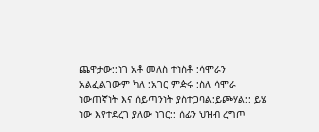ጨዋታው::ነገ አቶ መለስ ተነስቶ :ሳሞራን አልፈልገውም ካለ :አገር ምዽሩ :ስለ ሳሞራ ነውጠኛነት እና ሰይጣንነት ያስተጋባል:ይጮሃል:: ይሄ ነው እየተደረገ ያለው ነገር:: ሰፊን ህዝብ ረግጦ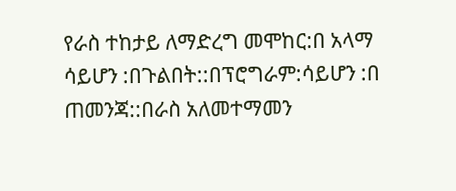የራስ ተከታይ ለማድረግ መሞከር:በ አላማ ሳይሆን :በጉልበት::በፕሮግራም:ሳይሆን :በ ጠመንጃ::በራስ አለመተማመን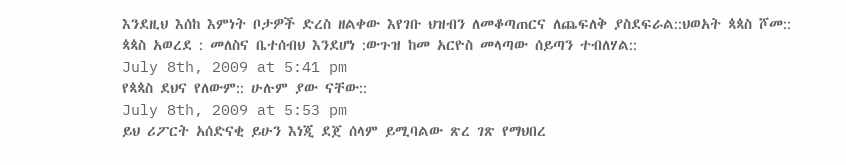እንደዚህ እሰከ እምነት ቦታዎች ድረስ ዘልቀው እየገቡ ህዝብን ለመቆጣጠርና ለጨፍለቅ ያስደፍራል::ህወአት ጳጳስ ሾመ:: ጳጳስ አወረደ : መለስና ቤተሰብህ እንደሆነ :ውጉዝ ከመ አርዮስ መላጣው ሰይጣን ተብለሃል::
July 8th, 2009 at 5:41 pm
የጳጳስ ደህና የለውም:: ሁሉም ያው ናቸው::
July 8th, 2009 at 5:53 pm
ይህ ሪፖርት አሰድናቂ ይሁን እነጂ ደጀ ሰላም ይሚባልው ጽረ ገጽ የማህበረ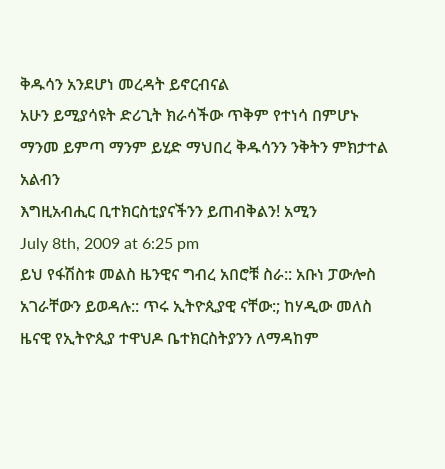ቅዱሳን አንደሆነ መረዳት ይኖርብናል
አሁን ይሚያሳዩት ድሪጊት ክራሳችው ጥቅም የተነሳ በምሆኑ ማንመ ይምጣ ማንም ይሂድ ማህበረ ቅዱሳንን ንቅትን ምክታተል አልብን
እግዚአብሒር ቢተክርስቲያናችንን ይጠብቅልን! አሚን
July 8th, 2009 at 6:25 pm
ይህ የፋሽስቱ መልስ ዜንዊና ግብረ አበሮቹ ስራ:: አቡነ ፓውሎስ አገራቸውን ይወዳሉ:: ጥሩ ኢትዮጲያዊ ናቸው:; ከሃዲው መለስ ዜናዊ የኢትዮጲያ ተዋህዶ ቤተክርስትያንን ለማዳከም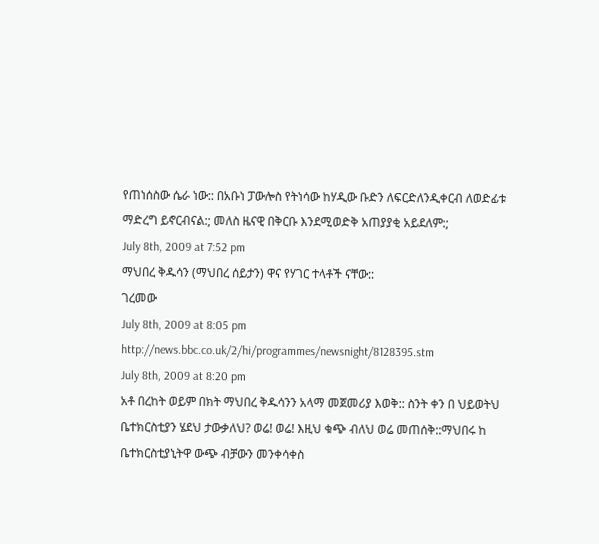የጠነሰስው ሴራ ነው:: በአቡነ ፓውሎስ የትነሳው ከሃዲው ቡድን ለፍርድለንዲቀርብ ለወድፊቱ ማድረግ ይኖርብናል:; መለስ ዜናዊ በቅርቡ እንደሚወድቅ አጠያያቂ አይደለም:;
July 8th, 2009 at 7:52 pm
ማህበረ ቅዱሳን (ማህበረ ሰይታን) ዋና የሃገር ተላቶች ናቸው::
ገረመው
July 8th, 2009 at 8:05 pm
http://news.bbc.co.uk/2/hi/programmes/newsnight/8128395.stm
July 8th, 2009 at 8:20 pm
አቶ በረከት ወይም በክት ማህበረ ቅዱሳንን አላማ መጀመሪያ እወቅ:: ስንት ቀን በ ህይወትህ ቤተክርስቲያን ሄደህ ታውቃለህ? ወሬ! ወሬ! እዚህ ቁጭ ብለህ ወሬ መጠሰቅ::ማህበሩ ከ ቤተክርስቲያኒትዋ ውጭ ብቻውን መንቀሳቀስ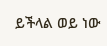ይችላል ወይ ነው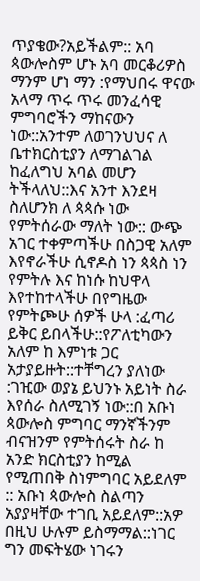ጥያቄው?አይችልም:: አባ ጳውሎስም ሆኑ አባ መርቆሪዎስ ማንም ሆነ ማን :የማህበሩ ዋናው አላማ ጥሩ ጥሩ መንፈሳዊ ምግባሮችን ማከናውን ነው::አንተም ለወገንህህና ለ ቤተክርስቲያን ለማገልገል ከፈለግህ አባል መሆን ትችላለህ::እና አንተ እንደዛ ስለሆንክ ለ ጳጳሱ ነው የምትሰራው ማለት ነው:: ውጭ አገር ተቀምጣችሁ በስጋዊ አለም እየኖራችሁ ሲኖዶስ ነን ጳጳስ ነን የምትሉ እና ከነሱ ከህዋላ እየተከተላችሁ በየግዜው የምትጮሁ ሰዎች ሁላ :ፈጣሪ ይቅር ይበላችሁ::የፖለቲካውን አለም ከ እምነቱ ጋር አታያይዙት::ተቸግረን ያለነው :ገዢው ወያኔ ይህንኑ አይነት ስራ እየሰራ ስለሚገኝ ነው::በ አቡነ ጳውሎስ ምግባር ማንኛችንም ብናዝንም የምትሰሩት ስራ ከ አንድ ክርስቲያን ከሚል የሚጠበቅ ስነምግባር አይደለም :: አቡነ ጳውሎስ ስልጣን አያያዛቸው ተገቢ አይደለም::አዎ በዚህ ሁሉም ይስማማል::ነገር ግን መፍትሄው ነገሩን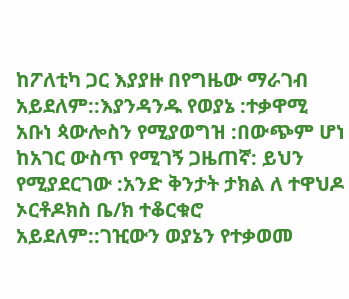ከፖለቲካ ጋር እያያዙ በየግዜው ማራገብ አይደለም::እያንዳንዱ የወያኔ :ተቃዋሚ አቡነ ጳውሎስን የሚያወግዝ :በውጭም ሆነ ከአገር ውስጥ የሚገኝ ጋዜጠኛ: ይህን የሚያደርገው :አንድ ቅንታት ታክል ለ ተዋህዶ ኦርቶዶክስ ቤ/ክ ተቆርቁሮ አይደለም::ገዢውን ወያኔን የተቃወመ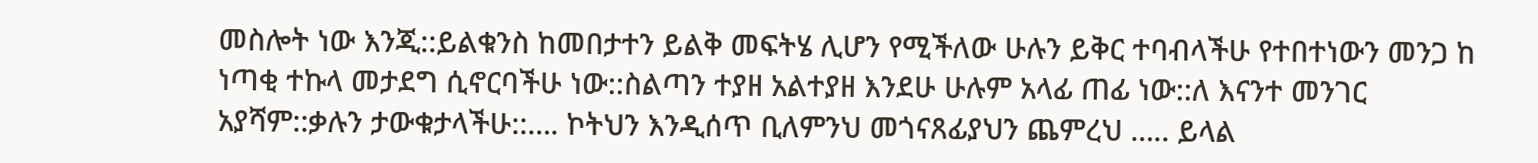መስሎት ነው እንጂ::ይልቁንስ ከመበታተን ይልቅ መፍትሄ ሊሆን የሚችለው ሁሉን ይቅር ተባብላችሁ የተበተነውን መንጋ ከ ነጣቂ ተኩላ መታደግ ሲኖርባችሁ ነው::ስልጣን ተያዘ አልተያዘ እንደሁ ሁሉም አላፊ ጠፊ ነው::ለ እናንተ መንገር አያሻም::ቃሉን ታውቁታላችሁ::…. ኮትህን እንዲሰጥ ቢለምንህ መጎናጸፊያህን ጨምረህ ….. ይላል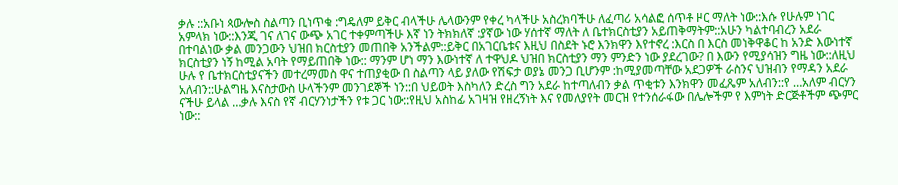ቃሉ ::አቡነ ጳውሎስ ስልጣን ቢነጥቁ :ግዴለም ይቅር ብላችሁ ሌላውንም የቀረ ካላችሁ አስረክባችሁ ለፈጣሪ አሳልፎ ሰጥቶ ዞር ማለት ነው::እሱ የሁሉም ነገር አምላክ ነው::እንጂ ገና ለገና ውጭ አገር ተቀምጣችሁ እኛ ነን ትክክለኛ :ያኛው ነው ሃሰተኛ ማለት ለ ቤተክርስቲያን አይጠቅማትም::አሁን ካልተባብረን አደራ በተባልነው ቃል መንጋውን ህዝበ ክርስቲያን መጠበቅ አንችልም::ይቅር በአገርቤቱና እዚህ በስደት ኑሮ እንክዋን እየተኖረ :እርስ በ እርስ መነቅዋቆር ከ አንድ እውነተኛ ክርስቲያን ነኝ ከሚል አባት የማይጠበቅ ነው:: ማንም ሆነ ማን እውነተኛ ለ ተዋህዶ ህዝበ ክርስቲያን ማን ምንድን ነው ያደረገው? በ እውን የሚያሳዝን ግዜ ነው::ለዚህ ሁሉ የ ቤተክርስቲያናችን መተረማመስ ዋና ተጠያቂው በ ስልጣን ላይ ያለው የሽፍታ ወያኔ መንጋ ቢሆንም :ከሚያመጣቸው አደጋዎች ራስንና ህዝብን የማዳን አደራ አለብን::ሁልግዜ እናስታውስ ሁላችንም መንገደኞች ነን::በ ህይወት እስካለን ድረስ ግን አደራ ከተጣለብን ቃል ጥቂቱን እንክዋን መፈጼም አለብን::የ …አለም ብርሃን ናችሁ ይላል …ቃሉ እናስ የኛ ብርሃንነታችን የቱ ጋር ነው::የዚህ አስከፊ አገዛዝ የዘረኝነት እና የመለያየት መርዝ የተንሰራፋው በሌሎችም የ እምነት ድርጅቶችም ጭምር ነው::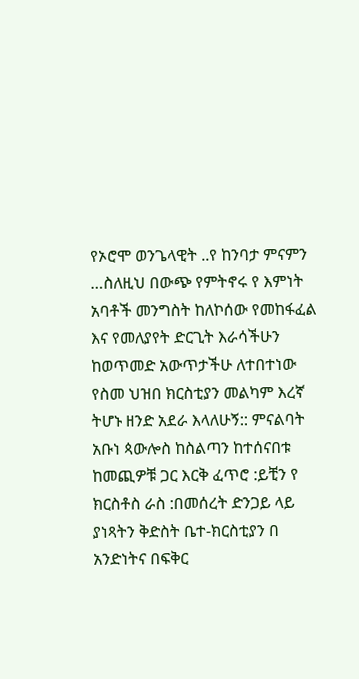የኦሮሞ ወንጌላዊት ..የ ከንባታ ምናምን …ስለዚህ በውጭ የምትኖሩ የ እምነት አባቶች መንግስት ከለኮሰው የመከፋፈል እና የመለያየት ድርጊት እራሳችሁን ከወጥመድ አውጥታችሁ ለተበተነው የስመ ህዝበ ክርስቲያን መልካም እረኛ ትሆኑ ዘንድ አደራ እላለሁኝ:: ምናልባት አቡነ ጳውሎስ ከስልጣን ከተሰናበቱ ከመጪዎቹ ጋር እርቅ ፈጥሮ :ይቺን የ ክርስቶስ ራስ :በመሰረት ድንጋይ ላይ ያነጻትን ቅድስት ቤተ-ክርስቲያን በ አንድነትና በፍቅር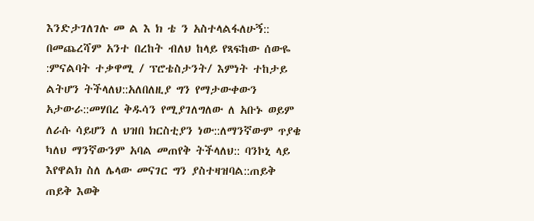እንድታገለገሉ መ ል እ ክ ቴ ን አስተላልፋለሁኝ:: በመጨረሻም አንተ በረከት ብለህ ከላይ የጻፍከው ሰውዬ :ምናልባት ተቃዋሚ / ፕሮቴስታንት/ እምነት ተከታይ ልትሆን ትችላለህ::አለበለዚያ ግን የማታውቀውን አታውራ::መሃበረ ቅዱሳን የሚያገለግለው ለ አቡኑ ወይም ለራሱ ሳይሆን ለ ህዝበ ክርስቲያን ነው::ለማንኛውም ጥያቄ ካለህ ማንኛውንም አባል መጠየቅ ትችላለህ:: ባንኮኒ ላይ እየዋልክ ስለ ሌላው መናገር ግን ያስተዛዝባል::ጠይቅ ጠይቅ እወቅ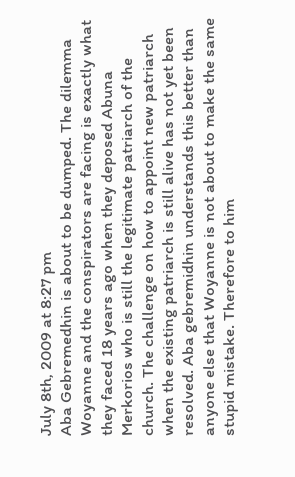July 8th, 2009 at 8:27 pm
Aba Gebremedhin is about to be dumped. The dilemma Woyanne and the conspirators are facing is exactly what they faced 18 years ago when they deposed Abuna Merkorios who is still the legitimate patriarch of the church. The challenge on how to appoint new patriarch when the existing patriarch is still alive has not yet been resolved. Aba gebremidhin understands this better than anyone else that Woyanne is not about to make the same stupid mistake. Therefore to him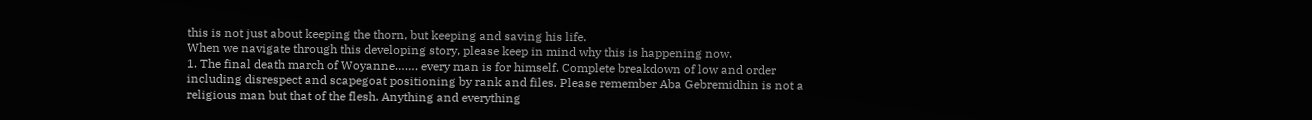this is not just about keeping the thorn, but keeping and saving his life.
When we navigate through this developing story, please keep in mind why this is happening now.
1. The final death march of Woyanne……. every man is for himself. Complete breakdown of low and order including disrespect and scapegoat positioning by rank and files. Please remember Aba Gebremidhin is not a religious man but that of the flesh. Anything and everything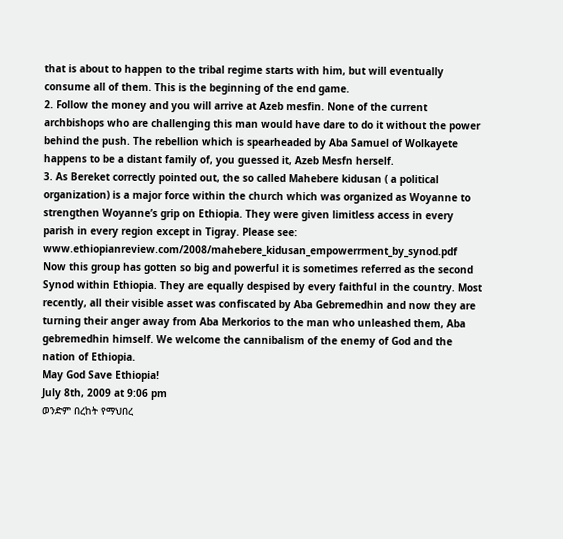that is about to happen to the tribal regime starts with him, but will eventually consume all of them. This is the beginning of the end game.
2. Follow the money and you will arrive at Azeb mesfin. None of the current archbishops who are challenging this man would have dare to do it without the power behind the push. The rebellion which is spearheaded by Aba Samuel of Wolkayete happens to be a distant family of, you guessed it, Azeb Mesfn herself.
3. As Bereket correctly pointed out, the so called Mahebere kidusan ( a political organization) is a major force within the church which was organized as Woyanne to strengthen Woyanne’s grip on Ethiopia. They were given limitless access in every parish in every region except in Tigray. Please see:
www.ethiopianreview.com/2008/mahebere_kidusan_empowerrment_by_synod.pdf
Now this group has gotten so big and powerful it is sometimes referred as the second Synod within Ethiopia. They are equally despised by every faithful in the country. Most recently, all their visible asset was confiscated by Aba Gebremedhin and now they are turning their anger away from Aba Merkorios to the man who unleashed them, Aba gebremedhin himself. We welcome the cannibalism of the enemy of God and the nation of Ethiopia.
May God Save Ethiopia!
July 8th, 2009 at 9:06 pm
ወንድም በረከት የማህበረ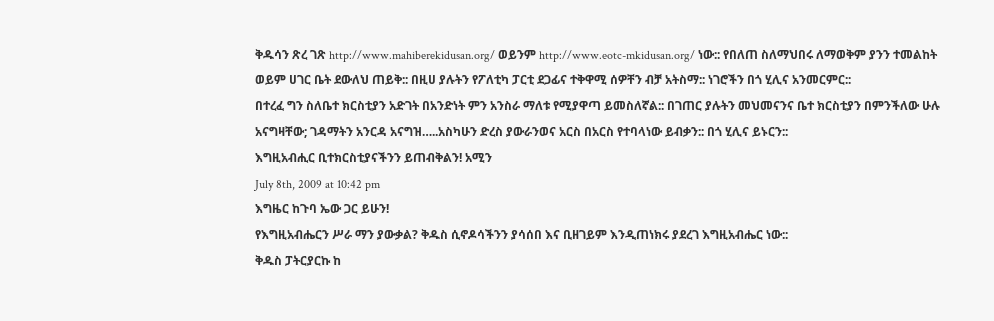ቅዱሳን ጽረ ገጽ http://www.mahiberekidusan.org/ ወይንም http://www.eotc-mkidusan.org/ ነው:: የበለጠ ስለማህበሩ ለማወቅም ያንን ተመልከት ወይም ሀገር ቤት ደውለህ ጠይቅ:: በዚሀ ያሉትን የፖለቲካ ፓርቲ ደጋፊና ተቅዋሚ ሰዎቸን ብቻ አትስማ:: ነገሮችን በጎ ሂሊና አንመርምር::
በተረፈ ግን ስለቤተ ክርስቲያን አድገት በአንድነት ምን አንስራ ማለቱ የሚያዋጣ ይመስለኛል:: በገጠር ያሉትን መህመናንና ቤተ ክርስቲያን በምንችለው ሁሉ አናግዛቸው; ገዳማትን አንርዳ አናግዝ…..አስካሁን ድረስ ያውራንወና አርስ በአርስ የተባላነው ይብቃን:: በጎ ሂሊና ይኑርን::
እግዚአብሒር ቢተክርስቲያናችንን ይጠብቅልን! አሚን
July 8th, 2009 at 10:42 pm
እግዜር ከጉባ ኤው ጋር ይሁን!
የእግዚአብሔርን ሥራ ማን ያውቃል? ቅዱስ ሲኖዶሳችንን ያሳሰበ እና ቢዘገይም እንዲጠነክሩ ያደረገ እግዚአብሔር ነው::
ቅዱስ ፓትርያርኩ ከ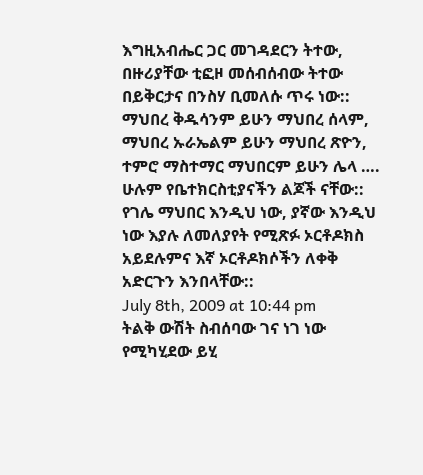እግዚአብሔር ጋር መገዳደርን ትተው, በዙሪያቸው ቲፎዞ መሰብሰብው ትተው በይቅርታና በንስሃ ቢመለሱ ጥሩ ነው::
ማህበረ ቅዱሳንም ይሁን ማህበረ ሰላም, ማህበረ ኡራኤልም ይሁን ማህበረ ጽዮን, ተምሮ ማስተማር ማህበርም ይሁን ሌላ …. ሁሉም የቤተክርስቲያናችን ልጆች ናቸው:: የገሌ ማህበር እንዲህ ነው, ያኛው እንዲህ ነው እያሉ ለመለያየት የሚጽፉ ኦርቶዶክስ አይደሉምና እኛ ኦርቶዶክሶችን ለቀቅ አድርጉን እንበላቸው::
July 8th, 2009 at 10:44 pm
ትልቅ ውሽት ስብሰባው ገና ነገ ነው የሚካሂደው ይሂ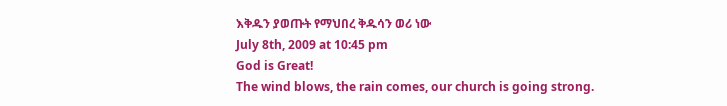እቅዱን ያወጡት የማህበረ ቅዱሳን ወሪ ነው
July 8th, 2009 at 10:45 pm
God is Great!
The wind blows, the rain comes, our church is going strong.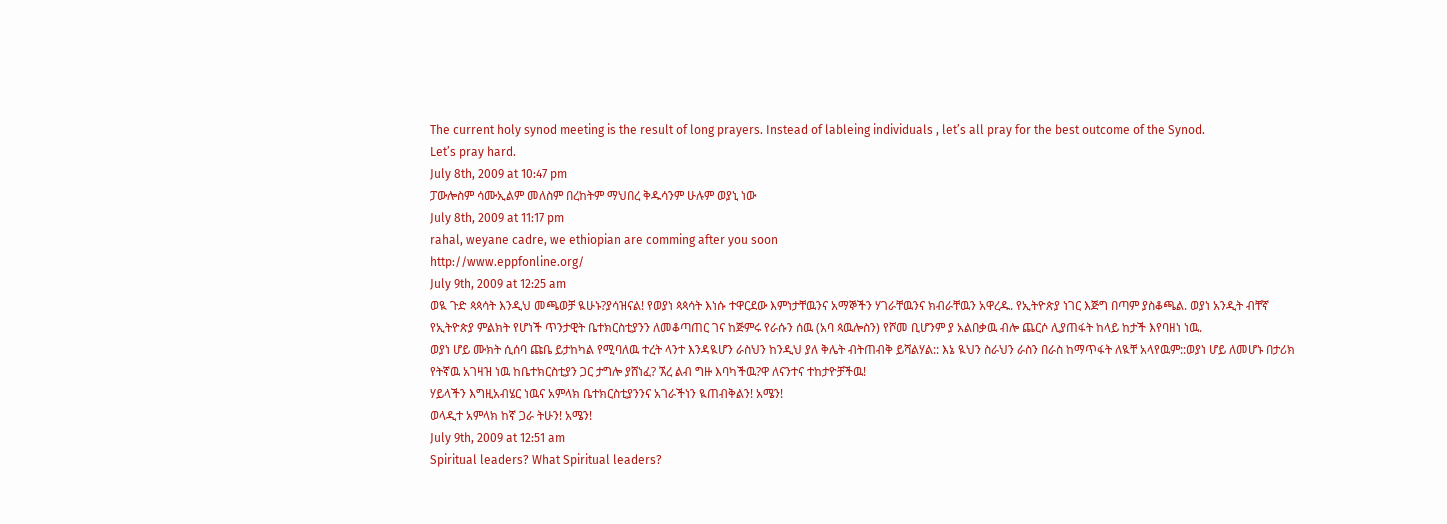The current holy synod meeting is the result of long prayers. Instead of lableing individuals , let’s all pray for the best outcome of the Synod.
Let’s pray hard.
July 8th, 2009 at 10:47 pm
ፓውሎስም ሳሙኢልም መለስም በረከትም ማህበረ ቅዱሳንም ሁሉም ወያኒ ነው
July 8th, 2009 at 11:17 pm
rahal, weyane cadre, we ethiopian are comming after you soon
http://www.eppfonline.org/
July 9th, 2009 at 12:25 am
ወዪ ጉድ ጳጳሳት እንዲህ መጫወቻ ዪሁኑ?ያሳዝናል! የወያነ ጳጳሳት እነሱ ተዋርደው እምነታቸዉንና አማኞችን ሃገራቸዉንና ክብራቸዉን አዋረዱ. የኢትዮጵያ ነገር እጅግ በጣም ያስቆጫል. ወያነ አንዲት ብቸኛ የኢትዮጵያ ምልክት የሆነች ጥንታዊት ቤተክርስቲያንን ለመቆጣጠር ገና ከጅምሩ የራሱን ሰዉ (አባ ጳዉሎስን) የሾመ ቢሆንም ያ አልበቃዉ ብሎ ጨርሶ ሊያጠፋት ከላይ ከታች እየባዘነ ነዉ.
ወያነ ሆይ ሙክት ሲሰባ ጩቤ ይታከካል የሚባለዉ ተረት ላንተ እንዳዪሆን ራስህን ከንዲህ ያለ ቅሌት ብትጠብቅ ይሻልሃል:: እኔ ዪህን ስራህን ራስን በራስ ከማጥፋት ለዪቸ አላየዉም::ወያነ ሆይ ለመሆኑ በታሪክ የትኛዉ አገዛዝ ነዉ ከቤተክርስቲያን ጋር ታግሎ ያሸነፈ? ኧረ ልብ ግዙ እባካችዉ?ዋ ለናንተና ተከታዮቻችዉ!
ሃይላችን እግዚአብሄር ነዉና አምላክ ቤተክርስቲያንንና አገራችነን ዪጠብቅልን! አሜን!
ወላዲተ አምላክ ከኛ ጋራ ትሁን! አሜን!
July 9th, 2009 at 12:51 am
Spiritual leaders? What Spiritual leaders?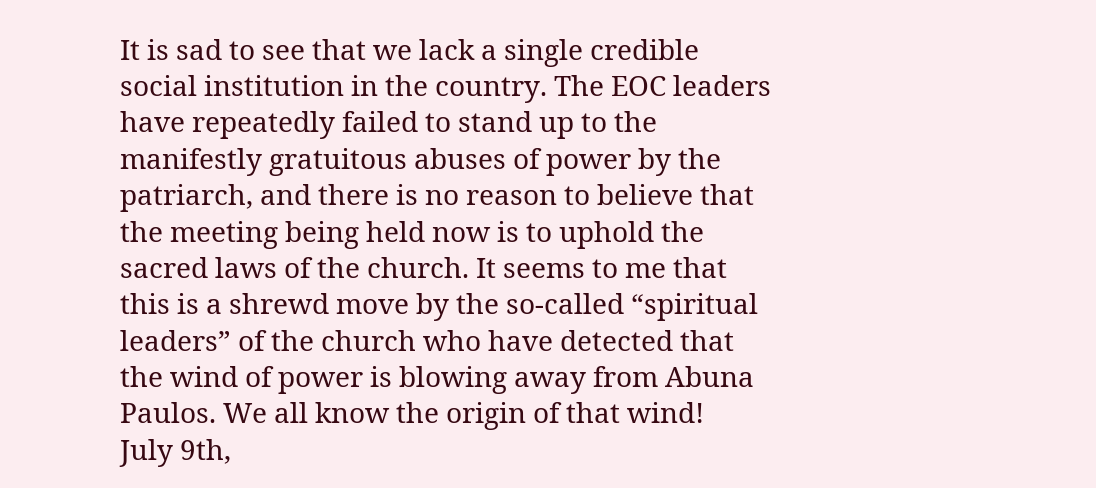It is sad to see that we lack a single credible social institution in the country. The EOC leaders have repeatedly failed to stand up to the manifestly gratuitous abuses of power by the patriarch, and there is no reason to believe that the meeting being held now is to uphold the sacred laws of the church. It seems to me that this is a shrewd move by the so-called “spiritual leaders” of the church who have detected that the wind of power is blowing away from Abuna Paulos. We all know the origin of that wind!
July 9th,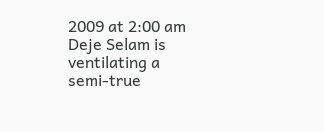2009 at 2:00 am
Deje Selam is ventilating a semi-true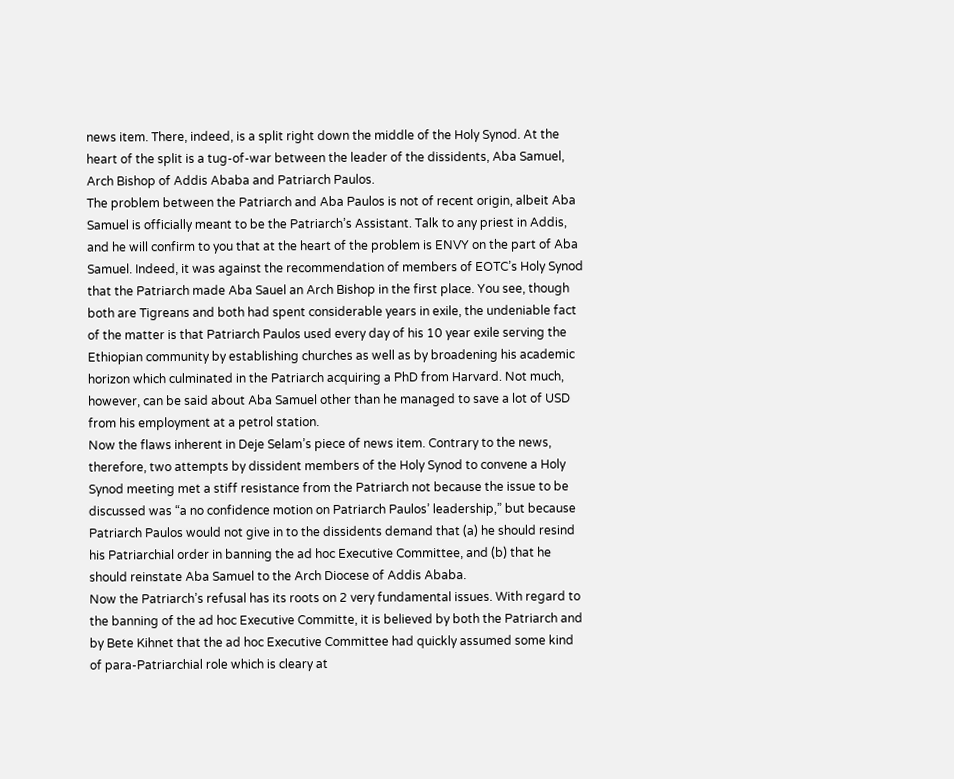news item. There, indeed, is a split right down the middle of the Holy Synod. At the heart of the split is a tug-of-war between the leader of the dissidents, Aba Samuel, Arch Bishop of Addis Ababa and Patriarch Paulos.
The problem between the Patriarch and Aba Paulos is not of recent origin, albeit Aba Samuel is officially meant to be the Patriarch’s Assistant. Talk to any priest in Addis, and he will confirm to you that at the heart of the problem is ENVY on the part of Aba Samuel. Indeed, it was against the recommendation of members of EOTC’s Holy Synod that the Patriarch made Aba Sauel an Arch Bishop in the first place. You see, though both are Tigreans and both had spent considerable years in exile, the undeniable fact of the matter is that Patriarch Paulos used every day of his 10 year exile serving the Ethiopian community by establishing churches as well as by broadening his academic horizon which culminated in the Patriarch acquiring a PhD from Harvard. Not much, however, can be said about Aba Samuel other than he managed to save a lot of USD from his employment at a petrol station.
Now the flaws inherent in Deje Selam’s piece of news item. Contrary to the news, therefore, two attempts by dissident members of the Holy Synod to convene a Holy Synod meeting met a stiff resistance from the Patriarch not because the issue to be discussed was “a no confidence motion on Patriarch Paulos’ leadership,” but because Patriarch Paulos would not give in to the dissidents demand that (a) he should resind his Patriarchial order in banning the ad hoc Executive Committee, and (b) that he should reinstate Aba Samuel to the Arch Diocese of Addis Ababa.
Now the Patriarch’s refusal has its roots on 2 very fundamental issues. With regard to the banning of the ad hoc Executive Committe, it is believed by both the Patriarch and by Bete Kihnet that the ad hoc Executive Committee had quickly assumed some kind of para-Patriarchial role which is cleary at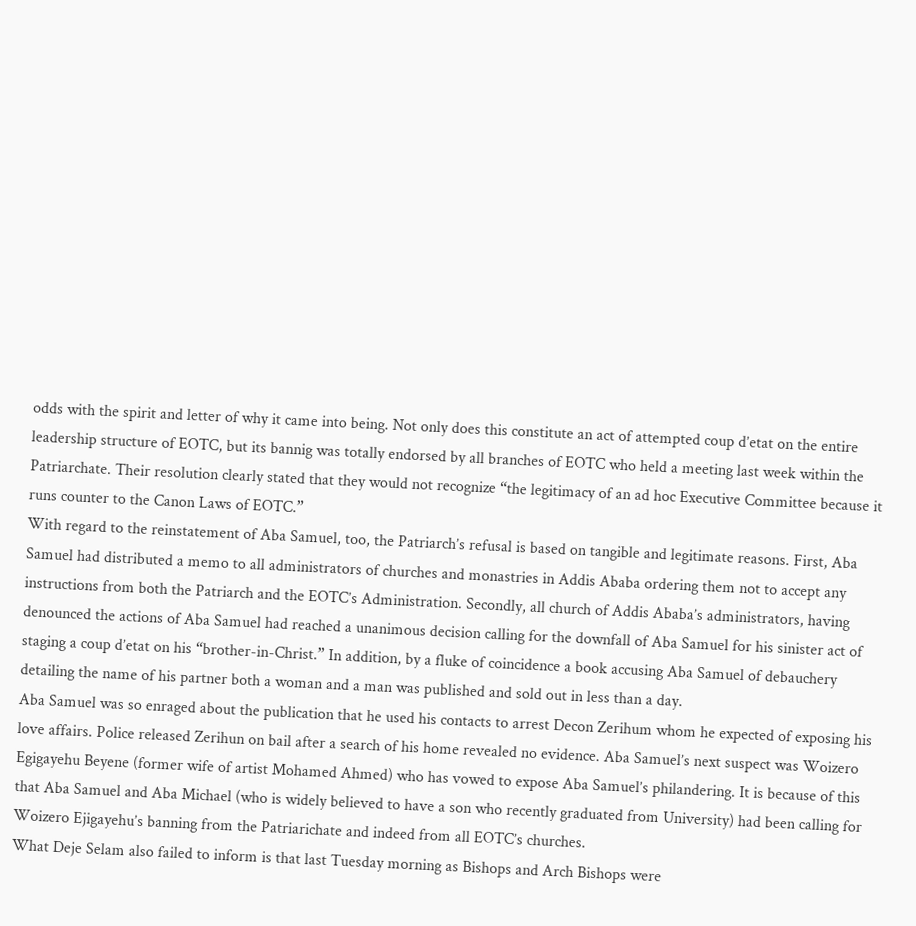odds with the spirit and letter of why it came into being. Not only does this constitute an act of attempted coup d’etat on the entire leadership structure of EOTC, but its bannig was totally endorsed by all branches of EOTC who held a meeting last week within the Patriarchate. Their resolution clearly stated that they would not recognize “the legitimacy of an ad hoc Executive Committee because it runs counter to the Canon Laws of EOTC.”
With regard to the reinstatement of Aba Samuel, too, the Patriarch’s refusal is based on tangible and legitimate reasons. First, Aba Samuel had distributed a memo to all administrators of churches and monastries in Addis Ababa ordering them not to accept any instructions from both the Patriarch and the EOTC’s Administration. Secondly, all church of Addis Ababa’s administrators, having denounced the actions of Aba Samuel had reached a unanimous decision calling for the downfall of Aba Samuel for his sinister act of staging a coup d’etat on his “brother-in-Christ.” In addition, by a fluke of coincidence a book accusing Aba Samuel of debauchery detailing the name of his partner both a woman and a man was published and sold out in less than a day.
Aba Samuel was so enraged about the publication that he used his contacts to arrest Decon Zerihum whom he expected of exposing his love affairs. Police released Zerihun on bail after a search of his home revealed no evidence. Aba Samuel’s next suspect was Woizero Egigayehu Beyene (former wife of artist Mohamed Ahmed) who has vowed to expose Aba Samuel’s philandering. It is because of this that Aba Samuel and Aba Michael (who is widely believed to have a son who recently graduated from University) had been calling for Woizero Ejigayehu’s banning from the Patriarichate and indeed from all EOTC’s churches.
What Deje Selam also failed to inform is that last Tuesday morning as Bishops and Arch Bishops were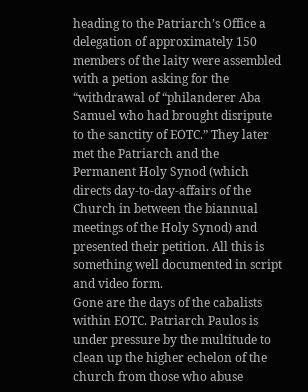heading to the Patriarch’s Office a delegation of approximately 150 members of the laity were assembled with a petion asking for the “withdrawal of “philanderer Aba Samuel who had brought disripute to the sanctity of EOTC.” They later met the Patriarch and the Permanent Holy Synod (which directs day-to-day-affairs of the Church in between the biannual meetings of the Holy Synod) and presented their petition. All this is something well documented in script and video form.
Gone are the days of the cabalists within EOTC. Patriarch Paulos is under pressure by the multitude to clean up the higher echelon of the church from those who abuse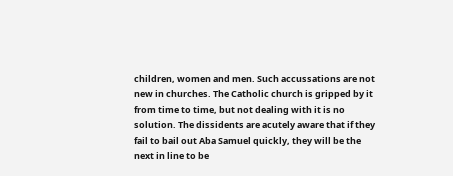children, women and men. Such accussations are not new in churches. The Catholic church is gripped by it from time to time, but not dealing with it is no solution. The dissidents are acutely aware that if they fail to bail out Aba Samuel quickly, they will be the next in line to be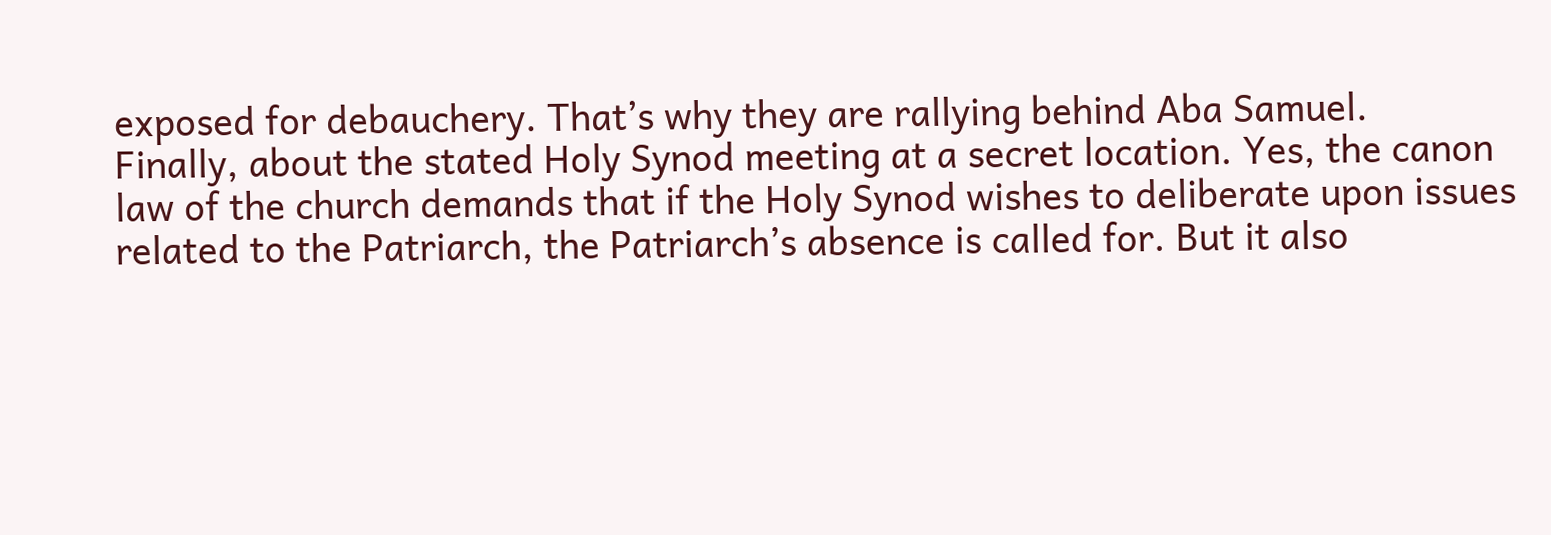exposed for debauchery. That’s why they are rallying behind Aba Samuel.
Finally, about the stated Holy Synod meeting at a secret location. Yes, the canon law of the church demands that if the Holy Synod wishes to deliberate upon issues related to the Patriarch, the Patriarch’s absence is called for. But it also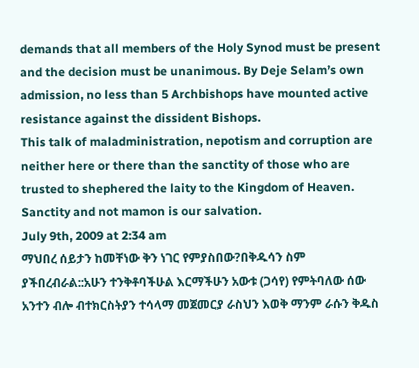demands that all members of the Holy Synod must be present and the decision must be unanimous. By Deje Selam’s own admission, no less than 5 Archbishops have mounted active resistance against the dissident Bishops.
This talk of maladministration, nepotism and corruption are neither here or there than the sanctity of those who are trusted to shephered the laity to the Kingdom of Heaven. Sanctity and not mamon is our salvation.
July 9th, 2009 at 2:34 am
ማህበረ ሰይታን ከመቸነው ቅን ነገር የምያስበው?በቅዱሳን ስም ያችበረብራል::አሁን ተንቅቶባችሁል እርማችሁን አውቱ (ጋሳየ) የምትባለው ሰው አንተን ብሎ ብተክርስትያን ተሳላማ መጀመርያ ራስህን እወቅ ማንም ራሱን ቅዱስ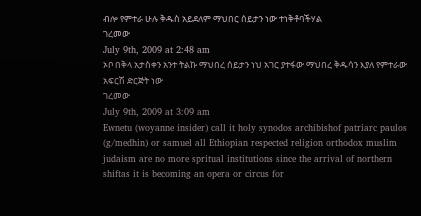ብሎ የምተራ ሁሉ ቅዱስ አይደለም ማህበር ሰይታን ነው ተነቅቶባችሃል
ገረመው
July 9th, 2009 at 2:48 am
ኦቦ በቅላ አታስቀን አንተ ትልኩ ማህበረ ሰይታን ነህ አገር ያተፋው ማህበረ ቅዱሳን እያለ የምተራው አፍርሽ ድርጅት ነው
ገረመው
July 9th, 2009 at 3:09 am
Ewnetu (woyanne insider) call it holy synodos archibishof patriarc paulos (g/medhin) or samuel all Ethiopian respected religion orthodox muslim judaism are no more spritual institutions since the arrival of northern shiftas it is becoming an opera or circus for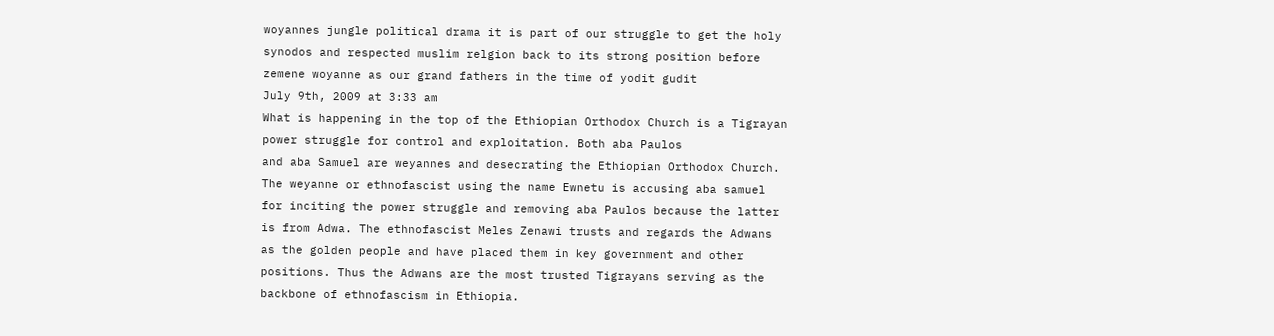woyannes jungle political drama it is part of our struggle to get the holy synodos and respected muslim relgion back to its strong position before zemene woyanne as our grand fathers in the time of yodit gudit
July 9th, 2009 at 3:33 am
What is happening in the top of the Ethiopian Orthodox Church is a Tigrayan power struggle for control and exploitation. Both aba Paulos
and aba Samuel are weyannes and desecrating the Ethiopian Orthodox Church. The weyanne or ethnofascist using the name Ewnetu is accusing aba samuel for inciting the power struggle and removing aba Paulos because the latter is from Adwa. The ethnofascist Meles Zenawi trusts and regards the Adwans as the golden people and have placed them in key government and other positions. Thus the Adwans are the most trusted Tigrayans serving as the backbone of ethnofascism in Ethiopia.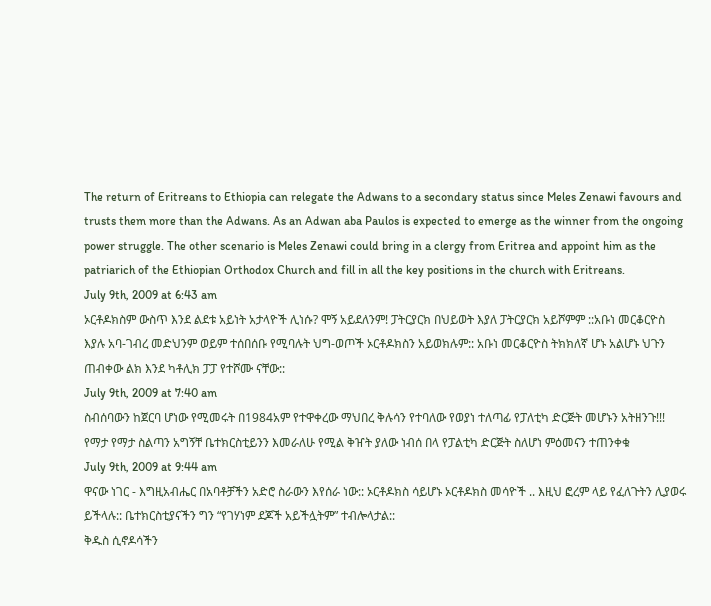The return of Eritreans to Ethiopia can relegate the Adwans to a secondary status since Meles Zenawi favours and trusts them more than the Adwans. As an Adwan aba Paulos is expected to emerge as the winner from the ongoing power struggle. The other scenario is Meles Zenawi could bring in a clergy from Eritrea and appoint him as the patriarich of the Ethiopian Orthodox Church and fill in all the key positions in the church with Eritreans.
July 9th, 2009 at 6:43 am
ኦርቶዶክስም ውስጥ እንደ ልደቱ አይነት አታላዮች ሊነሱ? ሞኝ አይደለንም! ፓትርያርክ በህይወት እያለ ፓትርያርክ አይሾምም ::አቡነ መርቆርዮስ እያሉ አባ-ገብረ መድህንም ወይም ተሰበሰቡ የሚባሉት ህግ-ወጦች ኦርቶዶክስን አይወክሉም:: አቡነ መርቆርዮስ ትክክለኛ ሆኑ አልሆኑ ህጉን ጠብቀው ልክ እንደ ካቶሊክ ፓፓ የተሾሙ ናቸው::
July 9th, 2009 at 7:40 am
ስብሰባውን ከጀርባ ሆነው የሚመሩት በ1984አም የተዋቀረው ማህበረ ቅሉሳን የተባለው የወያነ ተለጣፊ የፓለቲካ ድርጅት መሆኑን አትዘንጉ!!!
የማታ የማታ ስልጣን አግኝቸ ቤተክርስቲይንን እመራለሁ የሚል ቅዠት ያለው ነብሰ በላ የፓልቲካ ድርጅት ስለሆነ ምዕመናን ተጠንቀቁ
July 9th, 2009 at 9:44 am
ዋናው ነገር - እግዚአብሔር በአባቶቻችን አድሮ ስራውን እየሰራ ነው:: ኦርቶዶክስ ሳይሆኑ ኦርቶዶክስ መሳዮች .. እዚህ ፎረም ላይ የፈለጉትን ሊያወሩ ይችላሉ:: ቤተክርስቲያናችን ግን “የገሃነም ደጆች አይችሏትም” ተብሎላታል::
ቅዱስ ሲኖዶሳችን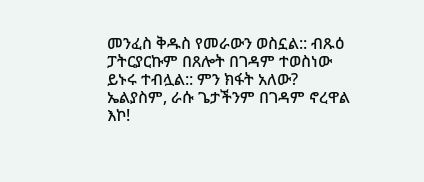መንፈስ ቅዱስ የመራውን ወስኗል:: ብጹዕ ፓትርያርኩም በጸሎት በገዳም ተወስነው ይኑሩ ተብሏል:: ምን ክፋት አለው? ኤልያስም, ራሱ ጌታችንም በገዳም ኖረዋል እኮ!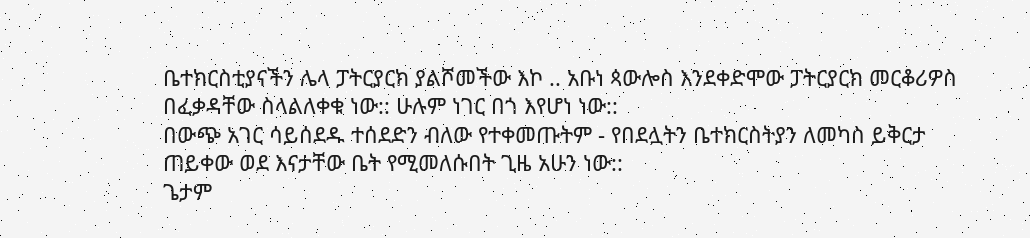ቤተክርስቲያናችን ሌላ ፓትርያርክ ያልሾመችው እኮ .. አቡነ ጳውሎስ እንደቀድሞው ፓትርያርክ መርቆሪዎስ በፈቃዳቸው ስላልለቀቁ ነው:: ሁሉም ነገር በጎ እየሆነ ነው::
በውጭ አገር ሳይሰደዱ ተሰደድን ብለው የተቀመጡትም - የበደሏትን ቤተክርስትያን ለመካስ ይቅርታ ጠይቀው ወደ እናታቸው ቤት የሚመለሱበት ጊዜ አሁን ነው::
ጌታም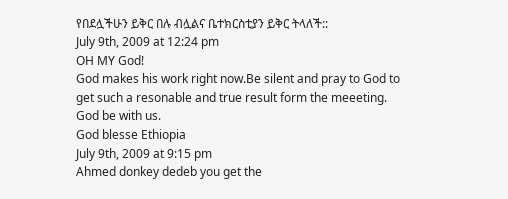የበደሏችሁን ይቅር በሉ ብሏልና ቤተክርስቲያን ይቅር ትላለች::
July 9th, 2009 at 12:24 pm
OH MY God!
God makes his work right now.Be silent and pray to God to get such a resonable and true result form the meeeting.
God be with us.
God blesse Ethiopia
July 9th, 2009 at 9:15 pm
Ahmed donkey dedeb you get the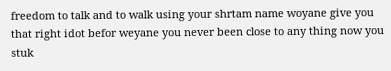freedom to talk and to walk using your shrtam name woyane give you that right idot befor weyane you never been close to any thing now you stuk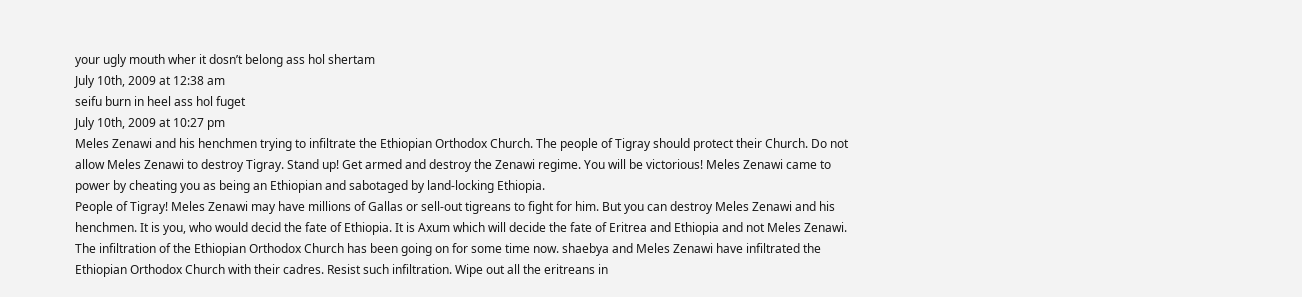your ugly mouth wher it dosn’t belong ass hol shertam
July 10th, 2009 at 12:38 am
seifu burn in heel ass hol fuget
July 10th, 2009 at 10:27 pm
Meles Zenawi and his henchmen trying to infiltrate the Ethiopian Orthodox Church. The people of Tigray should protect their Church. Do not allow Meles Zenawi to destroy Tigray. Stand up! Get armed and destroy the Zenawi regime. You will be victorious! Meles Zenawi came to power by cheating you as being an Ethiopian and sabotaged by land-locking Ethiopia.
People of Tigray! Meles Zenawi may have millions of Gallas or sell-out tigreans to fight for him. But you can destroy Meles Zenawi and his henchmen. It is you, who would decid the fate of Ethiopia. It is Axum which will decide the fate of Eritrea and Ethiopia and not Meles Zenawi. The infiltration of the Ethiopian Orthodox Church has been going on for some time now. shaebya and Meles Zenawi have infiltrated the Ethiopian Orthodox Church with their cadres. Resist such infiltration. Wipe out all the eritreans in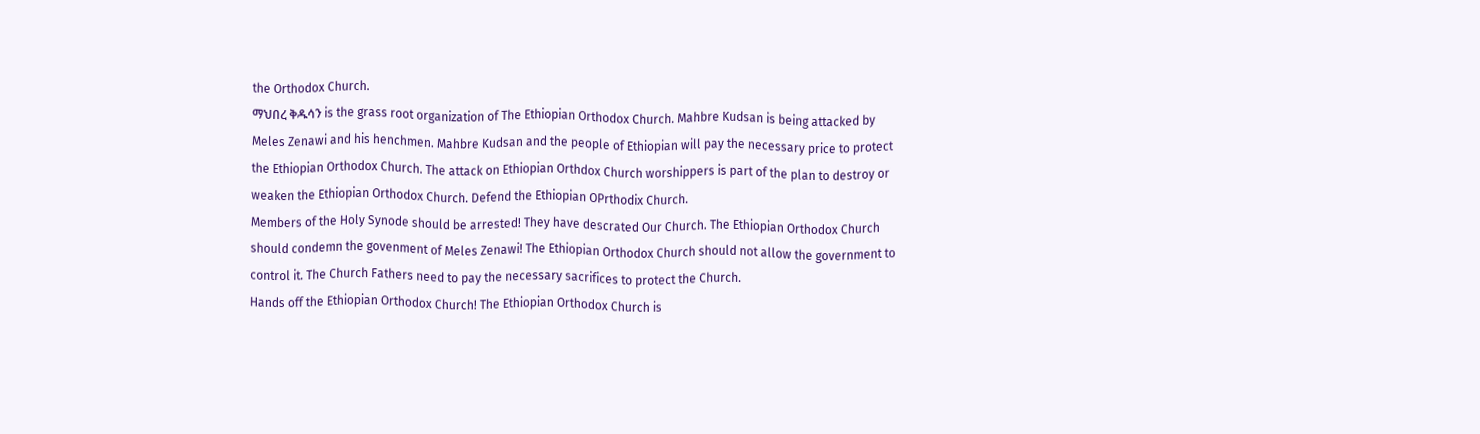the Orthodox Church.
ማህበረ ቅዱሳን is the grass root organization of The Ethiopian Orthodox Church. Mahbre Kudsan is being attacked by Meles Zenawi and his henchmen. Mahbre Kudsan and the people of Ethiopian will pay the necessary price to protect the Ethiopian Orthodox Church. The attack on Ethiopian Orthdox Church worshippers is part of the plan to destroy or weaken the Ethiopian Orthodox Church. Defend the Ethiopian OPrthodix Church.
Members of the Holy Synode should be arrested! They have descrated Our Church. The Ethiopian Orthodox Church should condemn the govenment of Meles Zenawi! The Ethiopian Orthodox Church should not allow the government to control it. The Church Fathers need to pay the necessary sacrifices to protect the Church.
Hands off the Ethiopian Orthodox Church! The Ethiopian Orthodox Church is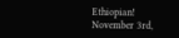Ethiopian!
November 3rd,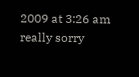2009 at 3:26 am
really sorry